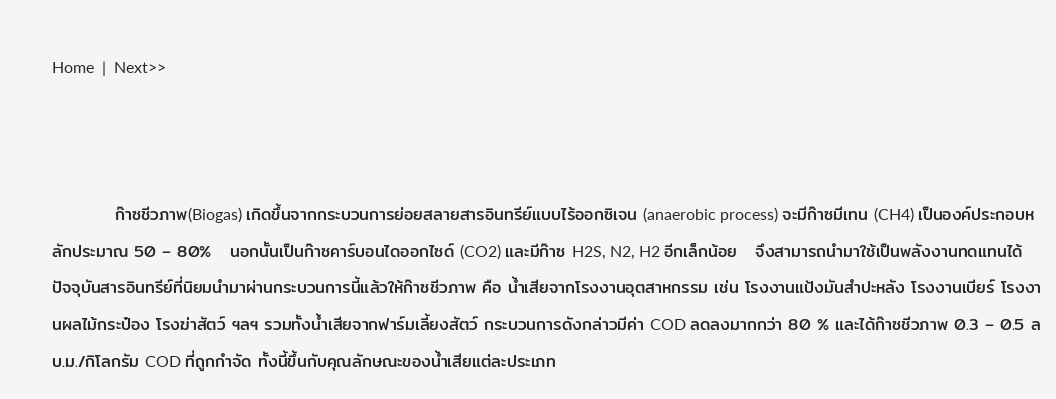Home  |  Next>>



          ก๊าซชีวภาพ(Biogas) เกิดขึ้นจากกระบวนการย่อยสลายสารอินทรีย์แบบไร้ออกซิเจน (anaerobic process) จะมีก๊าซมีเทน (CH4) เป็นองค์ประกอบหลักประมาณ 50 – 80%   นอกนั้นเป็นก๊าซคาร์บอนไดออกไซด์ (CO2) และมีก๊าซ H2S, N2, H2 อีกเล็กน้อย   จึงสามารถนำมาใช้เป็นพลังงานทดแทนได้ ปัจจุบันสารอินทรีย์ที่นิยมนำมาผ่านกระบวนการนี้แล้วให้ก๊าซชีวภาพ คือ น้ำเสียจากโรงงานอุตสาหกรรม เช่น โรงงานแป้งมันสำปะหลัง โรงงานเบียร์ โรงงานผลไม้กระป๋อง โรงฆ่าสัตว์ ฯลฯ รวมทั้งน้ำเสียจากฟาร์มเลี้ยงสัตว์ กระบวนการดังกล่าวมีค่า COD ลดลงมากกว่า 80 % และได้ก๊าซชีวภาพ 0.3 – 0.5 ลบ.ม./กิโลกรัม COD ที่ถูกกำจัด ทั้งนี้ขึ้นกับคุณลักษณะของน้ำเสียแต่ละประเภท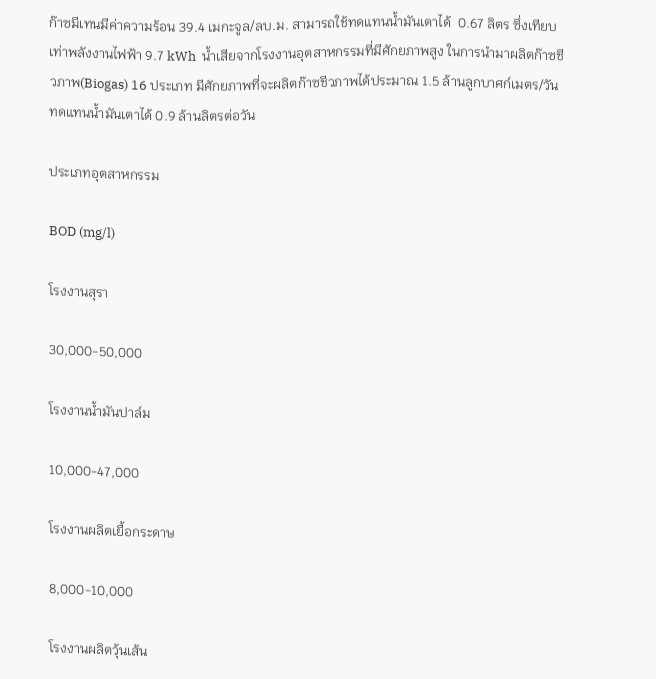ก๊าซมีเทนมีค่าความร้อน 39.4 เมกะจูล/ลบ.ม. สามารถใช้ทดแทนน้ำมันเตาได้  0.67 ลิตร ซึ่งเทียบเท่าพลังงานไฟฟ้า 9.7 kWh  น้ำเสียจากโรงงานอุตสาหกรรมที่มีศักยภาพสูง ในการนำมาผลิตก๊าซชีวภาพ(Biogas) 16 ประเภท มีศักยภาพที่จะผลิตก๊าซชีวภาพได้ประมาณ 1.5 ล้านลูกบาศก์เมตร/วัน ทดแทนน้ำมันเตาได้ 0.9 ล้านลิตรต่อวัน

ประเภทอุตสาหกรรม

BOD (mg/l)

โรงงานสุรา

30,000-50,000

โรงงานน้ำมันปาล์ม

10,000-47,000

โรงงานผลิตเยื้อกระดาษ

8,000-10,000

โรงงานผลิตวุ้นเส้น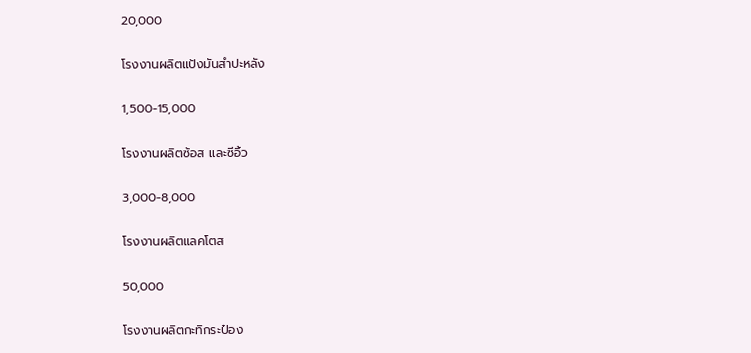20,000

โรงงานผลิตแป้งมันสำปะหลัง

1,500-15,000

โรงงานผลิตซ้อส และซีอิ้ว

3,000-8,000

โรงงานผลิตแลคโตส

50,000

โรงงานผลิตกะทิกระป๋อง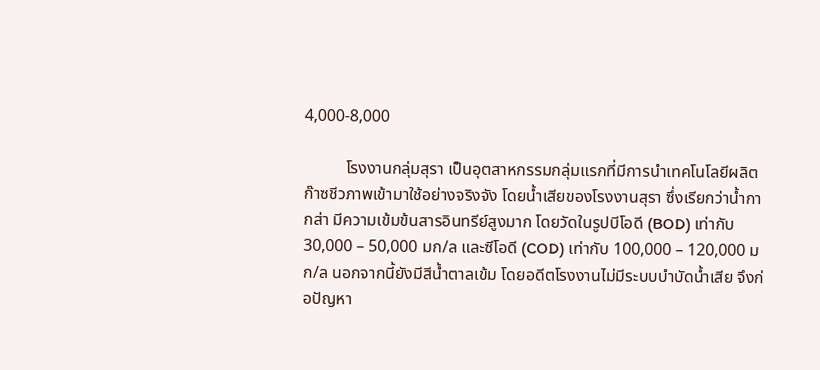4,000-8,000

          โรงงานกลุ่มสุรา เป็นอุตสาหกรรมกลุ่มแรกที่มีการนำเทคโนโลยีผลิตก๊าซชีวภาพเข้ามาใช้อย่างจริงจัง โดยน้ำเสียของโรงงานสุรา ซึ่งเรียกว่าน้ำกากส่า มีความเข้มข้นสารอินทรีย์สูงมาก โดยวัดในรูปบีโอดี (BOD) เท่ากับ 30,000 – 50,000 มก/ล และซีโอดี (COD) เท่ากับ 100,000 – 120,000 มก/ล นอกจากนี้ยังมีสีน้ำตาลเข้ม โดยอดีตโรงงานไม่มีระบบบำบัดน้ำเสีย จึงก่อปัญหา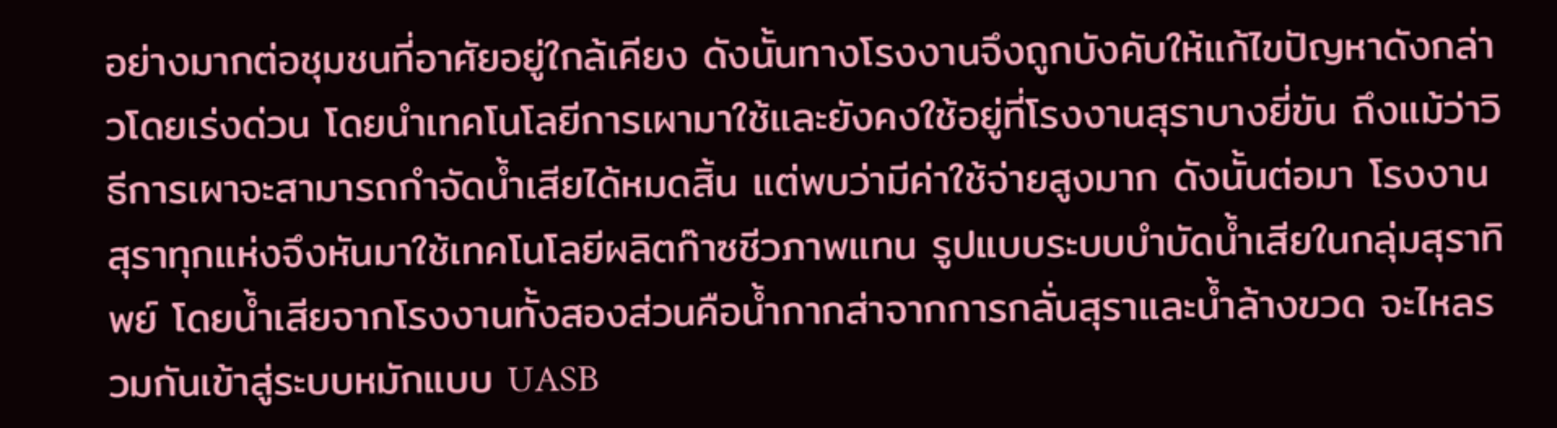อย่างมากต่อชุมชนที่อาศัยอยู่ใกล้เคียง ดังนั้นทางโรงงานจึงถูกบังคับให้แก้ไขปัญหาดังกล่าวโดยเร่งด่วน โดยนำเทคโนโลยีการเผามาใช้และยังคงใช้อยู่ที่โรงงานสุราบางยี่ขัน ถึงแม้ว่าวิธีการเผาจะสามารถกำจัดน้ำเสียได้หมดสิ้น แต่พบว่ามีค่าใช้จ่ายสูงมาก ดังนั้นต่อมา โรงงานสุราทุกแห่งจึงหันมาใช้เทคโนโลยีผลิตก๊าซชีวภาพแทน รูปแบบระบบบำบัดน้ำเสียในกลุ่มสุราทิพย์ โดยน้ำเสียจากโรงงานทั้งสองส่วนคือน้ำกากส่าจากการกลั่นสุราและน้ำล้างขวด จะไหลรวมกันเข้าสู่ระบบหมักแบบ UASB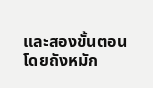และสองขั้นตอน โดยถังหมัก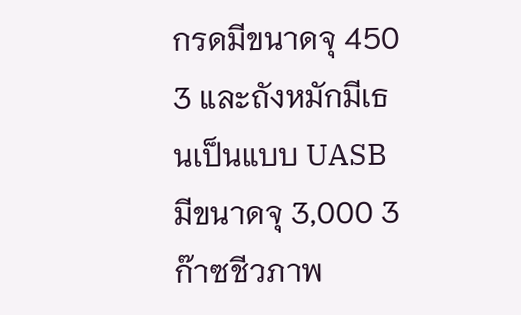กรดมีขนาดจุ 450 3 และถังหมักมีเธนเป็นแบบ UASB มีขนาดจุ 3,000 3 ก๊าซชีวภาพ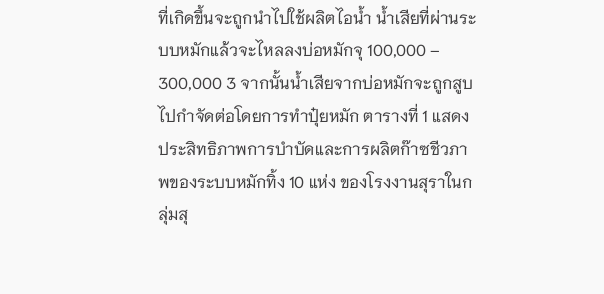ที่เกิดขึ้นจะถูกนำไปใช้ผลิตไอน้ำ น้ำเสียที่ผ่านระบบหมักแล้วจะไหลลงบ่อหมักจุ 100,000 – 300,000 3 จากนั้นน้ำเสียจากบ่อหมักจะถูกสูบไปกำจัดต่อโดยการทำปุ๋ยหมัก ตารางที่ 1 แสดงประสิทธิภาพการบำบัดและการผลิตก๊าซชีวภาพของระบบหมักทิ้ง 10 แห่ง ของโรงงานสุราในกลุ่มสุ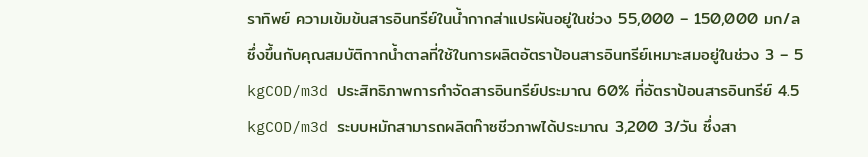ราทิพย์ ความเข้มข้นสารอินทรีย์ในน้ำกากส่าแปรผันอยู่ในช่วง 55,000 – 150,000 มก/ล ซึ่งขึ้นกับคุณสมบัติกากน้ำตาลที่ใช้ในการผลิตอัตราป้อนสารอินทรีย์เหมาะสมอยู่ในช่วง 3 – 5 kgCOD/m3d ประสิทธิภาพการกำจัดสารอินทรีย์ประมาณ 60% ที่อัตราป้อนสารอินทรีย์ 4.5 kgCOD/m3d ระบบหมักสามารถผลิตก๊าซชีวภาพได้ประมาณ 3,200 3/วัน ซึ่งสา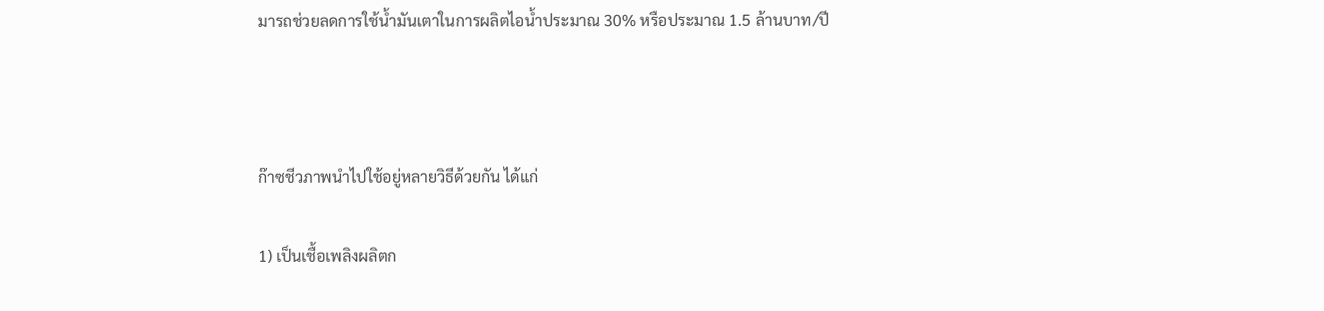มารถช่วยลดการใช้น้ำมันเตาในการผลิตไอน้ำประมาณ 30% หรือประมาณ 1.5 ล้านบาท/ปี



ก๊าซชีวภาพนำไปใช้อยู่หลายวิธีด้วยกัน ได้แก่

1) เป็นเชื้อเพลิงผลิตก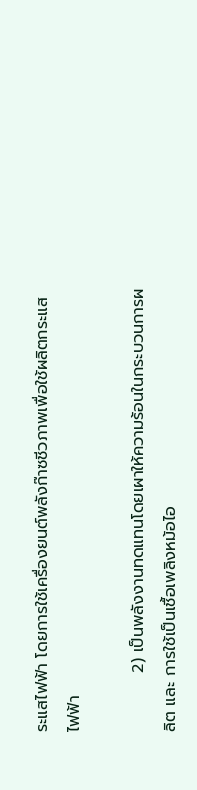ระแสไฟฟ้า โดยการใช้เครื่องยนต์พลังก๊าซชีวภาพเพื่อใช้ผลิตกระแสไฟฟ้า

          2) เป็นพลังงานทดแทนโดยเผาให้ความร้อนในกระบวนการผลิต และ การใช้เป็นเชื้อเพลิงหม้อไอ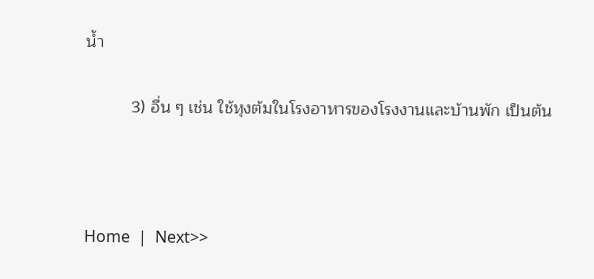น้ำ

          3) อื่น ๆ เช่น ใช้หุงต้มในโรงอาหารของโรงงานและบ้านพัก เป็นต้น



Home  |  Next>>